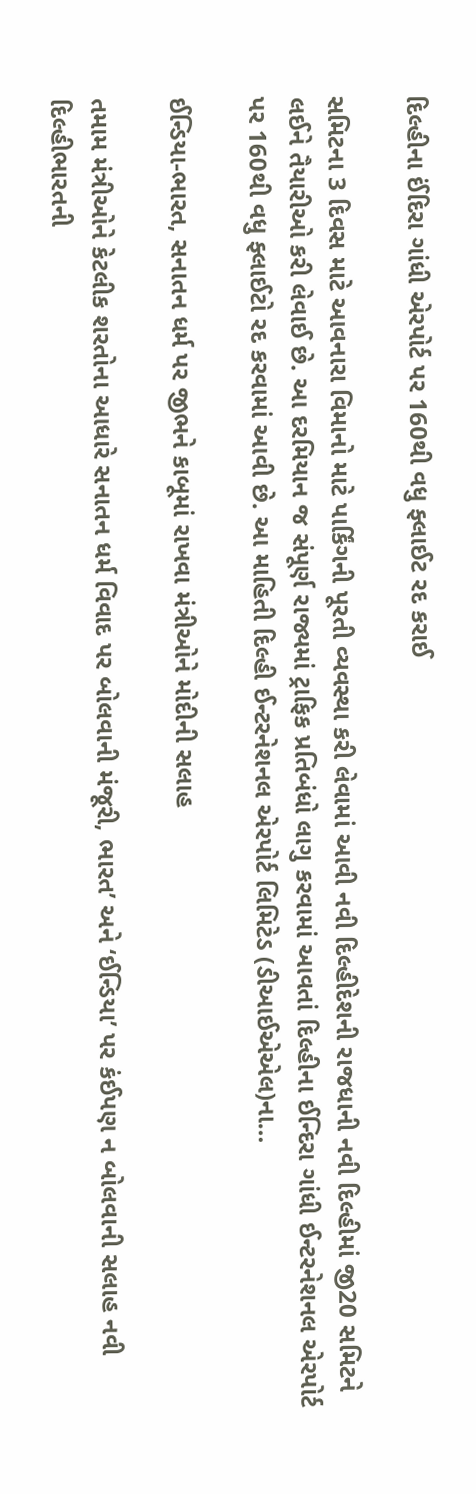દિલ્હીના ઈંદિરા ગાંધી એરપોર્ટ પર 160થી વધુ ફ્લાઈટ રદ કરાઈ

સમિટના 3 દિવસ માટે આવનારા વિમાનો માટે પાર્કિંગની પૂરતી વ્યવસ્થા કરી લેવામાં આવી નવી દિલ્હીદેશની રાજધાની નવી દિલ્હીમાં જી20 સમિટને લઈને તૈયારીઓ કરી લેવાઈ છે. આ દરમિયાન જ સંપૂર્ણ રાજ્યમાં ટ્રાફિક પ્રતિબંધો લાગુ કરવામાં આવતાં દિલ્હીના ઈન્દિરા ગાંધી ઈન્ટરનેશનલ એરપોર્ટ પર 160થી વધુ ફ્લાઈટો રદ કરવામાં આવી છે. આ માહિતી દિલ્હી ઈન્ટરનેશનલ એરપોર્ટ લિમિટેડ (ડીઆઈએએલ)ના…

ઈન્ડિયા-ભારત, સનાતન ધર્મ પર જીભને કાબૂમાં રાખવા મંત્રીઓને મોદીની સલાહ

તમામ મંત્રીઓને કેટલીક શરતોના આધારે સનાતન ધર્મ વિવાદ પર બોલવાની મંજૂરી, ભારત’ અને ‘ઈન્ડિયા’ પર કંઈપણ ન બોલવાની સલાહ નવી દિલ્હીભારતની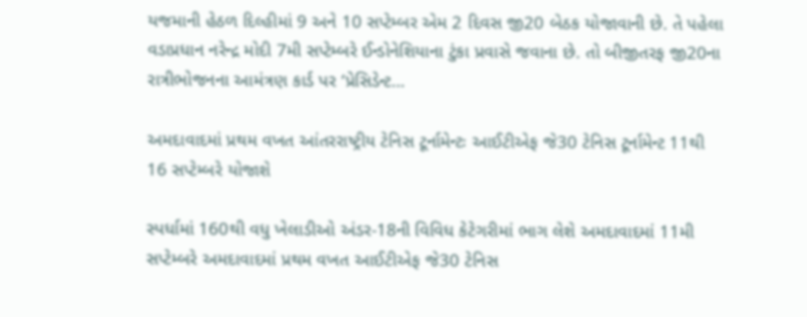યજમાની હેઠળ દિલ્હીમાં 9 અને 10 સપ્ટેમ્બર એમ 2 દિવસ જી20 બેઠક યોજાવાની છે. તે પહેલા વડાપ્રધાન નરેન્દ્ર મોદી 7મી સપ્ટેમ્બરે ઈન્ડોનેશિયાના ટુંકા પ્રવાસે જવાના છે. તો બીજીતરફ જી20ના રાત્રીભોજનના આમંત્રણ કાર્ડ પર ‘પ્રેસિડેન્ટ…

અમદાવાદમાં પ્રથમ વખત આંતરરાષ્ટ્રીય ટેનિસ ટૂર્નામેન્ટઃ આઈટીએફ જે30 ટેનિસ ટૂર્નામેન્ટ 11થી 16 સપ્ટેમ્બરે યોજાશે

સ્પર્ધામાં 160થી વધુ ખેલાડીઓ અંડર-18ની વિવિધ કેટેગરીમાં ભાગ લેશે અમદાવાદમાં 11મી સપ્ટેમ્બરે અમદાવાદમાં પ્રથમ વખત આઈટીએફ જે30 ટેનિસ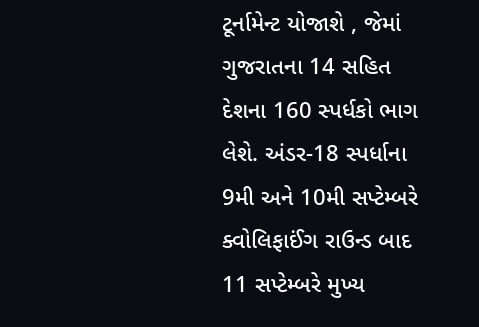ટૂર્નામેન્ટ યોજાશે , જેમાં ગુજરાતના 14 સહિત દેશના 160 સ્પર્ધકો ભાગ લેશે. અંડર-18 સ્પર્ધાના 9મી અને 10મી સપ્ટેમ્બરે ક્વોલિફાઈંગ રાઉન્ડ બાદ 11 સપ્ટેમ્બરે મુખ્ય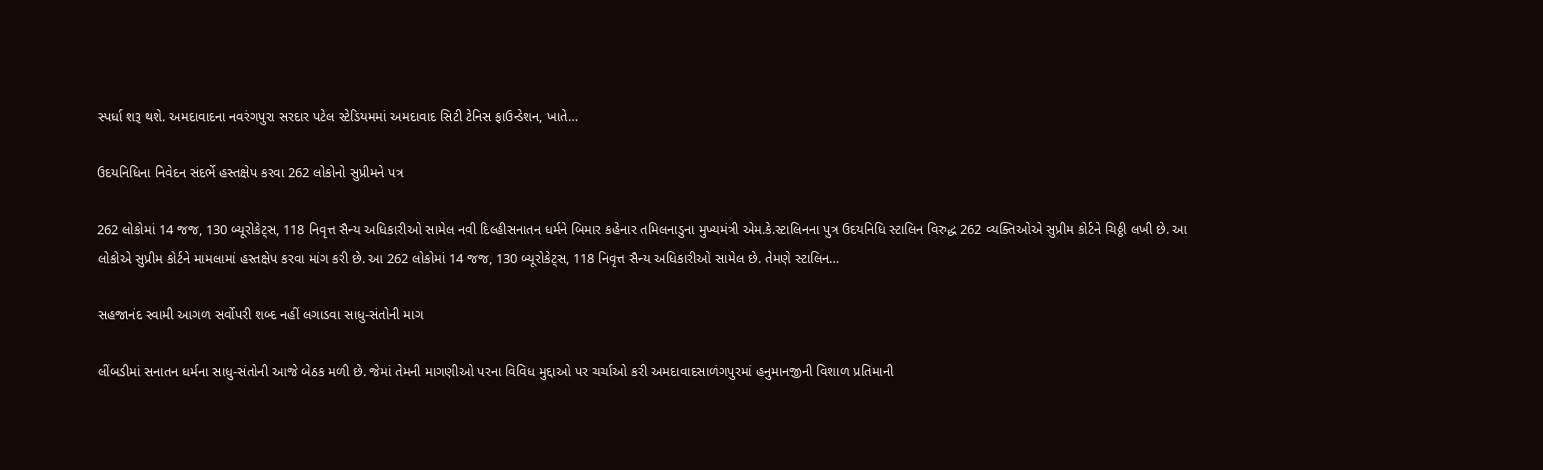સ્પર્ધા શરૂ થશે. અમદાવાદના નવરંગપુરા સરદાર પટેલ સ્ટેડિયમમાં અમદાવાદ સિટી ટેનિસ ફાઉન્ડેશન, ખાતે…

ઉદયનિધિના નિવેદન સંદર્ભે હસ્તક્ષેપ કરવા 262 લોકોનો સુપ્રીમને પત્ર

262 લોકોમાં 14 જજ, 130 બ્યૂરોકેટ્સ, 118 નિવૃત્ત સૈન્ય અધિકારીઓ સામેલ નવી દિલ્હીસનાતન ધર્મને બિમાર કહેનાર તમિલનાડુના મુખ્યમંત્રી એમ.કે.સ્ટાલિનના પુત્ર ઉદયનિધિ સ્ટાલિન વિરુદ્ધ 262 વ્યક્તિઓએ સુપ્રીમ કોર્ટને ચિઠ્ઠી લખી છે. આ લોકોએ સુપ્રીમ કોર્ટને મામલામાં હસ્તક્ષેપ કરવા માંગ કરી છે. આ 262 લોકોમાં 14 જજ, 130 બ્યૂરોકેટ્સ, 118 નિવૃત્ત સૈન્ય અધિકારીઓ સામેલ છે. તેમણે સ્ટાલિન…

સહજાનંદ સ્વામી આગળ સર્વોપરી શબ્દ નહીં લગાડવા સાધુ-સંતોની માગ

લીંબડીમાં સનાતન ધર્મના સાધુ-સંતોની આજે બેઠક મળી છે. જેમાં તેમની માગણીઓ પરના વિવિધ મુદ્દાઓ પર ચર્ચાઓ કરી અમદાવાદસાળંગપુરમાં હનુમાનજીની વિશાળ પ્રતિમાની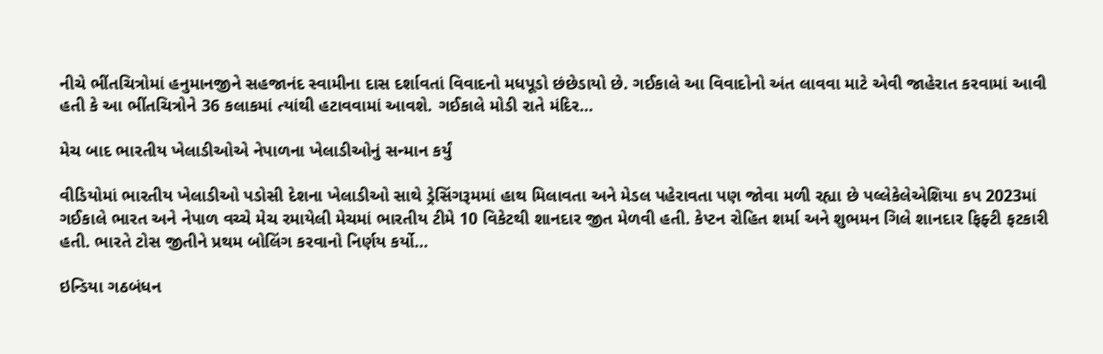નીચે ભીંતચિત્રોમાં હનુમાનજીને સહજાનંદ સ્વામીના દાસ દર્શાવતાં વિવાદનો મધપૂડો છંછેડાયો છે. ગઈકાલે આ વિવાદોનો અંત લાવવા માટે એવી જાહેરાત કરવામાં આવી હતી કે આ ભીંતચિત્રોને 36 કલાકમાં ત્યાંથી હટાવવામાં આવશે. ગઈકાલે મોડી રાતે મંદિર…

મેચ બાદ ભારતીય ખેલાડીઓએ નેપાળના ખેલાડીઓનું સન્માન કર્યું

વીડિયોમાં ભારતીય ખેલાડીઓ પડોસી દેશના ખેલાડીઓ સાથે ડ્રેસિંગરૂમમાં હાથ મિલાવતા અને મેડલ પહેરાવતા પણ જોવા મળી રહ્યા છે પલ્લેકેલેએશિયા કપ 2023માં ગઈકાલે ભારત અને નેપાળ વચ્ચે મેચ રમાયેલી મેચમાં ભારતીય ટીમે 10 વિકેટથી શાનદાર જીત મેળવી હતી. કેપ્ટન રોહિત શર્મા અને શુભમન ગિલે શાનદાર ફિફ્ટી ફટકારી હતી. ભારતે ટોસ જીતીને પ્રથમ બોલિંગ કરવાનો નિર્ણય કર્યો…

ઇન્ડિયા ગઠબંધન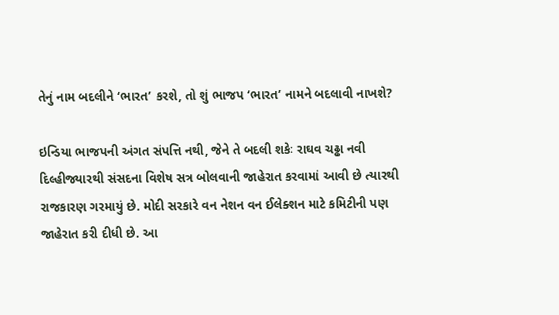તેનું નામ બદલીને ‘ભારત’ કરશે, તો શું ભાજપ ‘ભારત’ નામને બદલાવી નાખશે?

ઇન્ડિયા ભાજપની અંગત સંપત્તિ નથી, જેને તે બદલી શકેઃ રાઘવ ચઢ્ઢા નવી દિલ્હીજ્યારથી સંસદના વિશેષ સત્ર બોલવાની જાહેરાત કરવામાં આવી છે ત્યારથી રાજકારણ ગરમાયું છે. મોદી સરકારે વન નેશન વન ઈલેક્શન માટે કમિટીની પણ જાહેરાત કરી દીધી છે. આ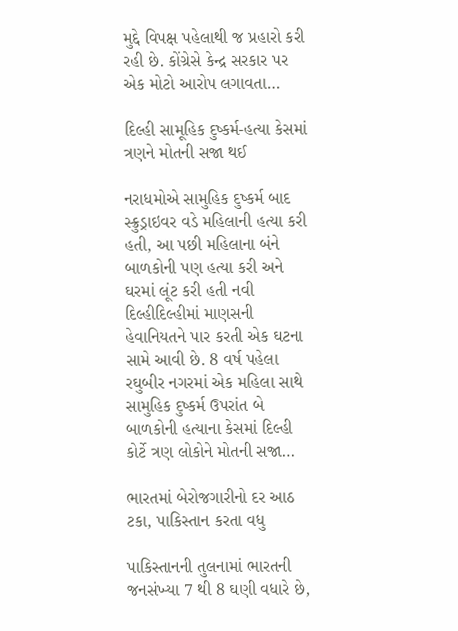મુદ્દે વિપક્ષ પહેલાથી જ પ્રહારો કરી રહી છે. કોંગ્રેસે કેન્દ્ર સરકાર પર એક મોટો આરોપ લગાવતા…

દિલ્હી સામૂહિક દુષ્કર્મ-હત્યા કેસમાં ત્રણને મોતની સજા થઈ

નરાધમોએ સામુહિક દુષ્કર્મ બાદ સ્ક્રુડ્રાઇવર વડે મહિલાની હત્યા કરી હતી, આ પછી મહિલાના બંને બાળકોની પણ હત્યા કરી અને ઘરમાં લૂંટ કરી હતી નવી દિલ્હીદિલ્હીમાં માણસની હેવાનિયતને પાર કરતી એક ઘટના સામે આવી છે. 8 વર્ષ પહેલા રઘુબીર નગરમાં એક મહિલા સાથે સામુહિક દુષ્કર્મ ઉપરાંત બે બાળકોની હત્યાના કેસમાં દિલ્હી કોર્ટે ત્રણ લોકોને મોતની સજા…

ભારતમાં બેરોજગારીનો દર આઠ ટકા, પાકિસ્તાન કરતા વધુ

પાકિસ્તાનની તુલનામાં ભારતની જનસંખ્યા 7 થી 8 ઘણી વધારે છે,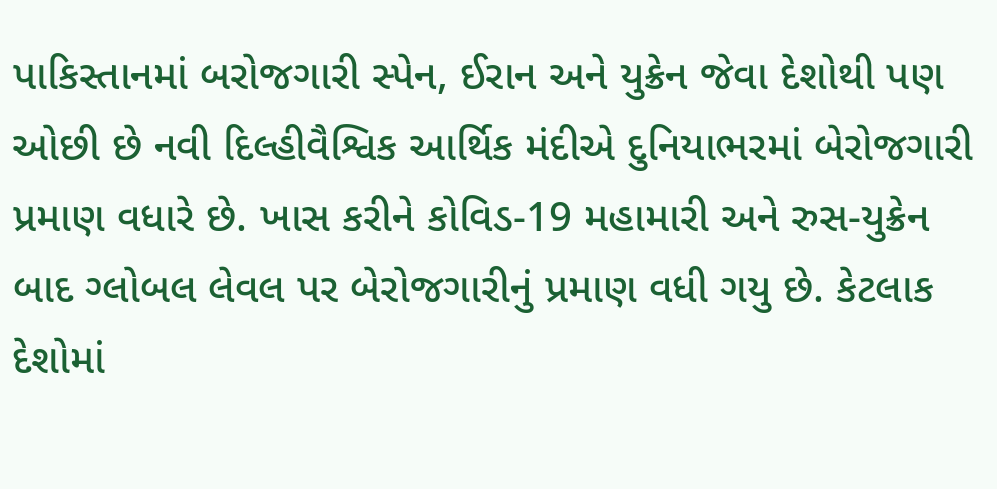પાકિસ્તાનમાં બરોજગારી સ્પેન, ઈરાન અને યુક્રેન જેવા દેશોથી પણ ઓછી છે નવી દિલ્હીવૈશ્વિક આર્થિક મંદીએ દુનિયાભરમાં બેરોજગારી પ્રમાણ વધારે છે. ખાસ કરીને કોવિડ-19 મહામારી અને રુસ-યુક્રેન બાદ ગ્લોબલ લેવલ પર બેરોજગારીનું પ્રમાણ વધી ગયુ છે. કેટલાક દેશોમાં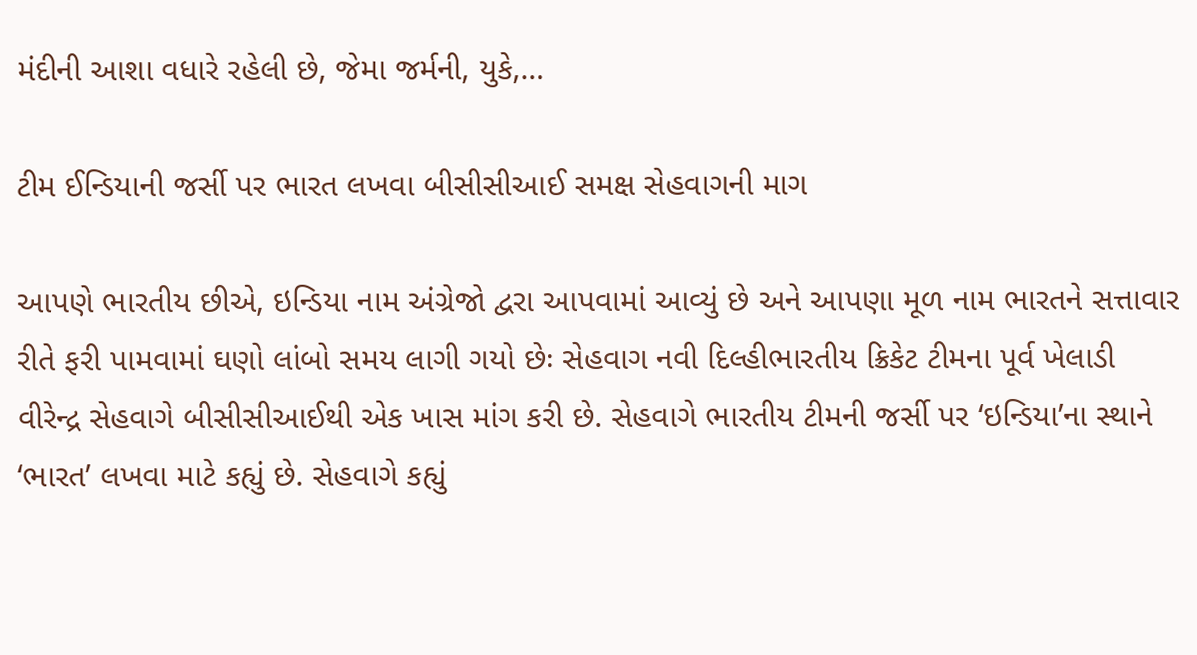મંદીની આશા વધારે રહેલી છે, જેમા જર્મની, યુકે,…

ટીમ ઈન્ડિયાની જર્સી પર ભારત લખવા બીસીસીઆઈ સમક્ષ સેહવાગની માગ

આપણે ભારતીય છીએ, ઇન્ડિયા નામ અંગ્રેજો દ્વરા આપવામાં આવ્યું છે અને આપણા મૂળ નામ ભારતને સત્તાવાર રીતે ફરી પામવામાં ઘણો લાંબો સમય લાગી ગયો છેઃ સેહવાગ નવી દિલ્હીભારતીય ક્રિકેટ ટીમના પૂર્વ ખેલાડી વીરેન્દ્ર સેહવાગે બીસીસીઆઈથી એક ખાસ માંગ કરી છે. સેહવાગે ભારતીય ટીમની જર્સી પર ‘ઇન્ડિયા’ના સ્થાને ‘ભારત’ લખવા માટે કહ્યું છે. સેહવાગે કહ્યું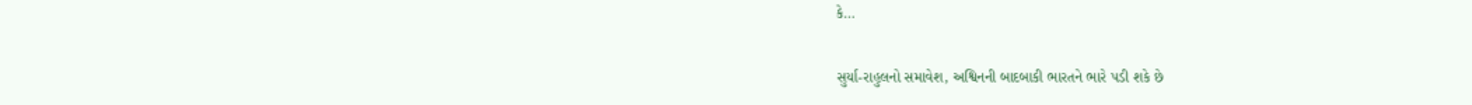કે…

સુર્યા-રાહુલનો સમાવેશ, અશ્વિનની બાદબાકી ભારતને ભારે પડી શકે છે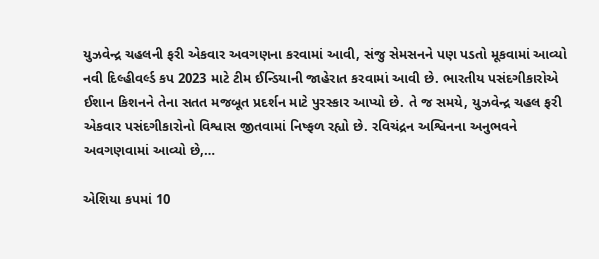યુઝવેન્દ્ર ચહલની ફરી એકવાર અવગણના કરવામાં આવી, સંજુ સેમસનને પણ પડતો મૂકવામાં આવ્યો નવી દિલ્હીવર્લ્ડ કપ 2023 માટે ટીમ ઈન્ડિયાની જાહેરાત કરવામાં આવી છે. ભારતીય પસંદગીકારોએ ઈશાન કિશનને તેના સતત મજબૂત પ્રદર્શન માટે પુરસ્કાર આપ્યો છે. તે જ સમયે, યુઝવેન્દ્ર ચહલ ફરી એકવાર પસંદગીકારોનો વિશ્વાસ જીતવામાં નિષ્ફળ રહ્યો છે. રવિચંદ્રન અશ્વિનના અનુભવને અવગણવામાં આવ્યો છે,…

એશિયા કપમાં 10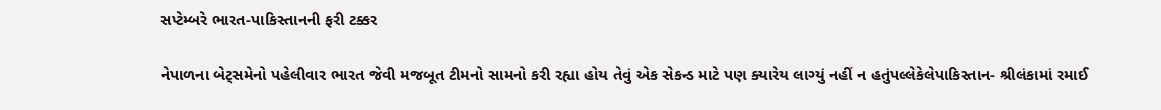સપ્ટેમ્બરે ભારત-પાકિસ્તાનની ફરી ટક્કર

નેપાળના બેટ્સમેનો પહેલીવાર ભારત જેવી મજબૂત ટીમનો સામનો કરી રહ્યા હોય તેવું એક સેકન્ડ માટે પણ ક્યારેય લાગ્યું નહીં ન હતુંપલ્લેકેલેપાકિસ્તાન- શ્રીલંકામાં રમાઈ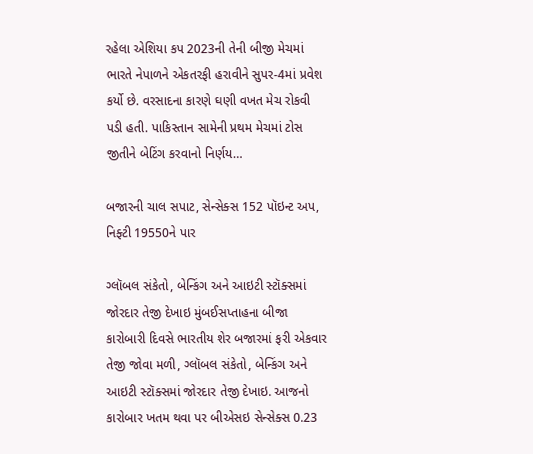રહેલા એશિયા કપ 2023ની તેની બીજી મેચમાં ભારતે નેપાળને એકતરફી હરાવીને સુપર-4માં પ્રવેશ કર્યો છે. વરસાદના કારણે ઘણી વખત મેચ રોકવી પડી હતી. પાકિસ્તાન સામેની પ્રથમ મેચમાં ટોસ જીતીને બેટિંગ કરવાનો નિર્ણય…

બજારની ચાલ સપાટ, સેન્સેક્સ 152 પૉઇન્ટ અપ, નિફ્ટી 19550ને પાર

ગ્લૉબલ સંકેતો, બેન્કિંગ અને આઇટી સ્ટૉક્સમાં જોરદાર તેજી દેખાઇ મુંબઈસપ્તાહના બીજા કારોબારી દિવસે ભારતીય શેર બજારમાં ફરી એકવાર તેજી જોવા મળી, ગ્લૉબલ સંકેતો, બેન્કિંગ અને આઇટી સ્ટૉક્સમાં જોરદાર તેજી દેખાઇ. આજનો કારોબાર ખતમ થવા પર બીએસઇ સેન્સેક્સ 0.23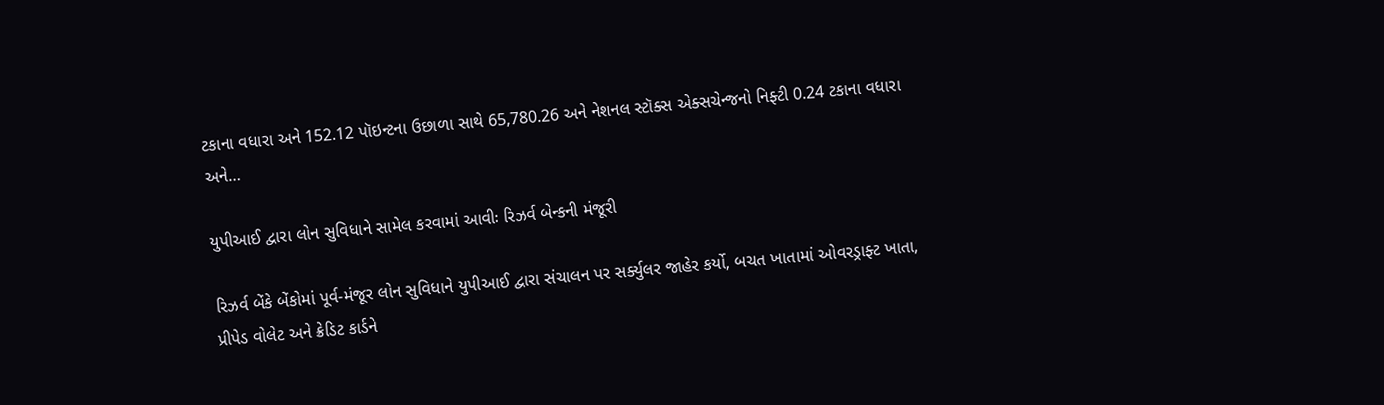ટકાના વધારા અને 152.12 પૉઇન્ટના ઉછાળા સાથે 65,780.26 અને નેશનલ સ્ટૉક્સ એક્સચેન્જનો નિફ્ટી 0.24 ટકાના વધારા અને…

યુપીઆઈ દ્વારા લોન સુવિધાને સામેલ કરવામાં આવીઃ રિઝર્વ બેન્કની મંજૂરી

રિઝર્વ બેંકે બેંકોમાં પૂર્વ-મંજૂર લોન સુવિધાને યુપીઆઈ દ્વારા સંચાલન પર સર્ક્યુલર જાહેર કર્યો, બચત ખાતામાં ઓવરડ્રાફ્ટ ખાતા, પ્રીપેડ વોલેટ અને ક્રેડિટ કાર્ડને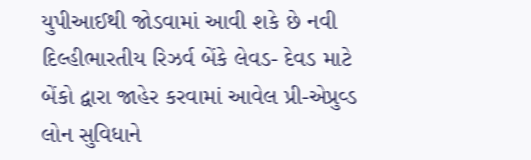યુપીઆઈથી જોડવામાં આવી શકે છે નવી દિલ્હીભારતીય રિઝર્વ બેંકે લેવડ- દેવડ માટે બેંકો દ્વારા જાહેર કરવામાં આવેલ પ્રી-એપ્રુવ્ડ લોન સુવિધાને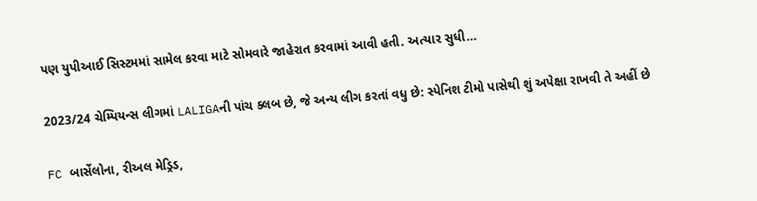પણ યુપીઆઈ સિસ્ટમમાં સામેલ કરવા માટે સોમવારે જાહેરાત કરવામાં આવી હતી. અત્યાર સુધી…

2023/24 ચેમ્પિયન્સ લીગમાં LALIGAની પાંચ ક્લબ છે, જે અન્ય લીગ કરતાં વધુ છે: સ્પેનિશ ટીમો પાસેથી શું અપેક્ષા રાખવી તે અહીં છે

FC બાર્સેલોના, રીઅલ મેડ્રિડ,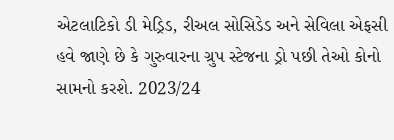એટલાટિકો ડી મેડ્રિડ, રીઅલ સોસિડેડ અને સેવિલા એફસી હવે જાણે છે કે ગુરુવારના ગ્રુપ સ્ટેજના ડ્રો પછી તેઓ કોનો સામનો કરશે. 2023/24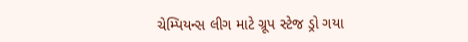ચેમ્પિયન્સ લીગ માટે ગ્રૂપ સ્ટેજ ડ્રો ગયા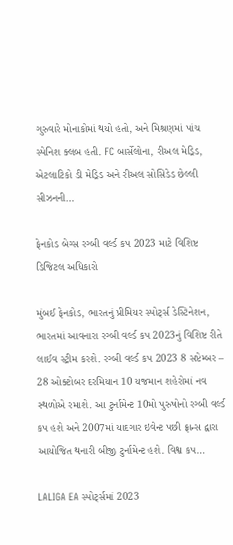ગુરુવારે મોનાકોમાં થયો હતો, અને મિશ્રણમાં પાંચ સ્પેનિશ ક્લબ હતી. FC બાર્સેલોના, રીઅલ મેડ્રિડ, એટલાટિકો ડી મેડ્રિડ અને રીઅલ સોસિડેડ છેલ્લી સીઝનની…

ફેનકોડ બેગ્સ રગ્બી વર્લ્ડ કપ 2023 માટે વિશિષ્ટ ડિજિટલ અધિકારો

મુંબઈ ફેનકોડ, ભારતનું પ્રીમિયર સ્પોર્ટ્સ ડેસ્ટિનેશન, ભારતમાં આવનારા રગ્બી વર્લ્ડ કપ 2023નું વિશિષ્ટ રીતે લાઈવ સ્ટ્રીમ કરશે. રગ્બી વર્લ્ડ કપ 2023 8 સપ્ટેમ્બર – 28 ઓક્ટોબર દરમિયાન 10 યજમાન શહેરોમાં નવ સ્થળોએ રમાશે. આ ટુર્નામેન્ટ 10મો પુરુષોનો રગ્બી વર્લ્ડ કપ હશે અને 2007માં યાદગાર ઇવેન્ટ પછી ફ્રાન્સ દ્વારા આયોજિત થનારી બીજી ટુર્નામેન્ટ હશે. વિશ્વ કપ…

LALIGA EA સ્પોર્ટ્સમાં 2023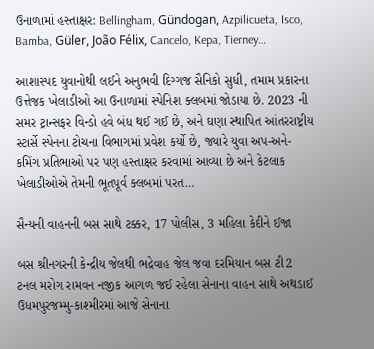ઉનાળામાં હસ્તાક્ષર: Bellingham, Gündogan, Azpilicueta, Isco, Bamba, Güler, João Félix, Cancelo, Kepa, Tierney…

આશાસ્પદ યુવાનોથી લઈને અનુભવી દિગ્ગજ સૈનિકો સુધી, તમામ પ્રકારના ઉત્તેજક ખેલાડીઓ આ ઉનાળામાં સ્પેનિશ ક્લબમાં જોડાયા છે. 2023 ની સમર ટ્રાન્સફર વિન્ડો હવે બંધ થઈ ગઈ છે, અને ઘણા સ્થાપિત આંતરરાષ્ટ્રીય સ્ટાર્સે સ્પેનના ટોચના વિભાગમાં પ્રવેશ કર્યો છે, જ્યારે યુવા અપ-અને-કમિંગ પ્રતિભાઓ પર પણ હસ્તાક્ષર કરવામાં આવ્યા છે અને કેટલાક ખેલાડીઓએ તેમની ભૂતપૂર્વ ક્લબમાં પરત…

સૈન્યની વાહનની બસ સાથે ટક્કર, 17 પોલીસ, 3 મહિલા કેદીને ઈજા

બસ શ્રીનગરની કેન્દ્રીય જેલથી ભદ્રેવાહ જેલ જવા દરમિયાન બસ ટી2 ટનલ મરોગ રામવન નજીક આગળ જઈ રહેલા સેનાના વાહન સાથે અથડાઈ ઉધમપુરજમ્મુ-કાશ્મીરમાં આજે સેનાના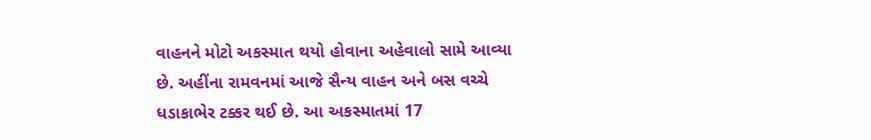વાહનને મોટો અકસ્માત થયો હોવાના અહેવાલો સામે આવ્યા છે. અહીંના રામવનમાં આજે સૈન્ય વાહન અને બસ વચ્ચે ધડાકાભેર ટક્કર થઈ છે. આ અકસ્માતમાં 17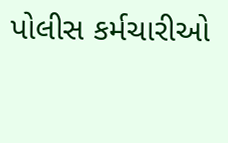પોલીસ કર્મચારીઓ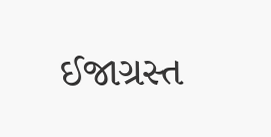ઈજાગ્રસ્ત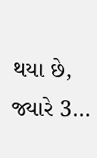થયા છે, જ્યારે 3…